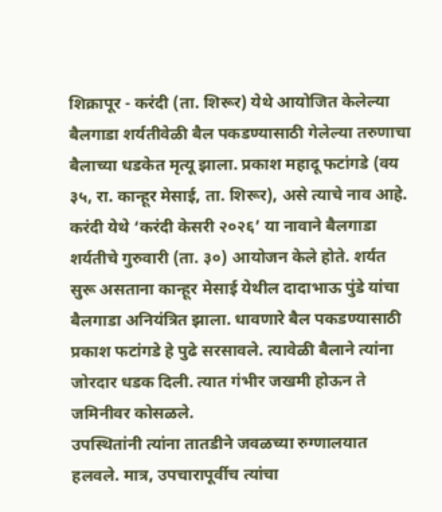शिक्रापूर - करंदी (ता. शिरूर) येथे आयोजित केलेल्या बैलगाडा शर्यतीवेळी बैल पकडण्यासाठी गेलेल्या तरुणाचा बैलाच्या धडकेत मृत्यू झाला. प्रकाश महादू फटांगडे (वय ३५, रा. कान्हूर मेसाई, ता. शिरूर), असे त्याचे नाव आहे.
करंदी येथे ‘करंदी केसरी २०२६’ या नावाने बैलगाडा शर्यतीचे गुरुवारी (ता. ३०) आयोजन केले होते. शर्यत सुरू असताना कान्हूर मेसाई येथील दादाभाऊ पुंडे यांचा बैलगाडा अनियंत्रित झाला. धावणारे बैल पकडण्यासाठी प्रकाश फटांगडे हे पुढे सरसावले. त्यावेळी बैलाने त्यांना जोरदार धडक दिली. त्यात गंभीर जखमी होऊन ते जमिनीवर कोसळले.
उपस्थितांनी त्यांना तातडीने जवळच्या रुग्णालयात हलवले. मात्र, उपचारापूर्वीच त्यांचा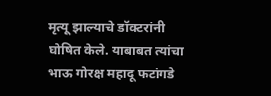मृत्यू झाल्याचे डॉक्टरांनी घोषित केले. याबाबत त्यांचा भाऊ गोरक्ष महादू फटांगडे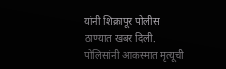यांनी शिक्रापूर पोलीस ठाण्यात खबर दिली. पोलिसांनी आकस्मात मृत्यूची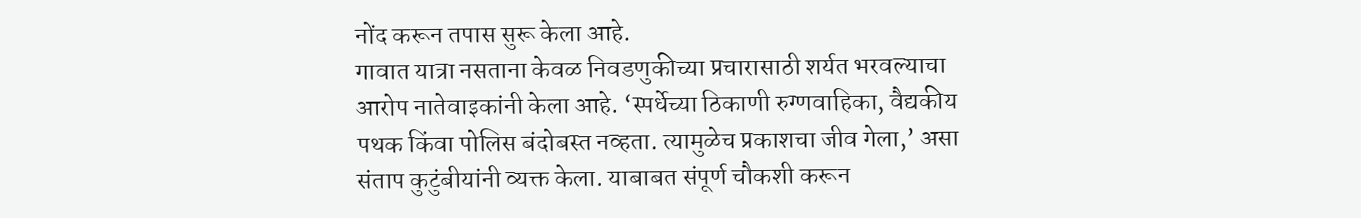नोंद करून तपास सुरू केला आहे.
गावात यात्रा नसताना केवळ निवडणुकीच्या प्रचारासाठी शर्यत भरवल्याचा आरोप नातेवाइकांनी केला आहे. ‘स्पर्धेच्या ठिकाणी रुग्णवाहिका, वैद्यकीय पथक किंवा पोलिस बंदोबस्त नव्हता. त्यामुळेच प्रकाशचा जीव गेला,’ असा संताप कुटुंबीयांनी व्यक्त केला. याबाबत संपूर्ण चौकशी करून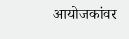आयोजकांवर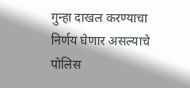गुन्हा दाखल करण्याचा निर्णय घेणार असल्याचे पोलिस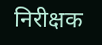निरीक्षक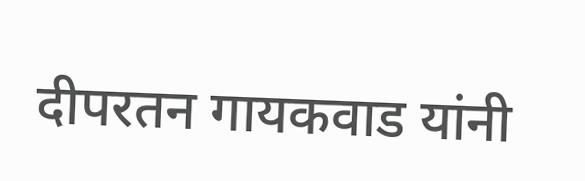दीपरतन गायकवाड यांनी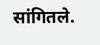सांगितले.